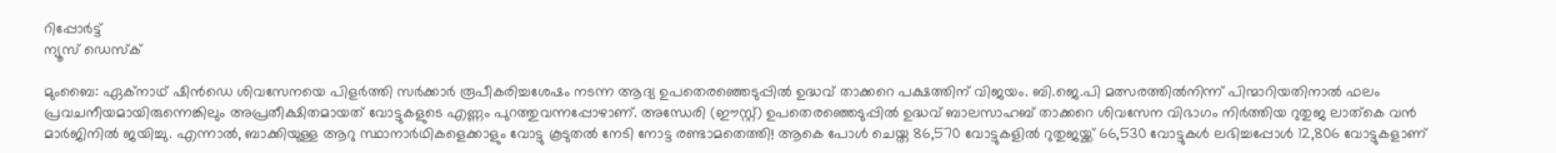റിപ്പോര്‍ട്ട്
ന്യൂസ് ഡെസ്ക്

മുംബൈ: ഏക്നാഥ് ഷിന്‍ഡെ ശിവസേനയെ പിളര്‍ത്തി സര്‍ക്കാര്‍ രൂപീകരിച്ചശേഷം നടന്ന ആദ്യ ഉപതെരഞ്ഞെടുപ്പില്‍ ഉദ്ധവ് താക്കറെ പക്ഷത്തിന് വിജയം. ബി.ജെ.പി മത്സരത്തില്‍നിന്ന് പിന്മാറിയതിനാല്‍ ഫലം പ്രവചനീയമായിരുന്നെങ്കിലും അപ്രതീക്ഷിതമായത് വോട്ടുകളുടെ എണ്ണം പുറത്തുവന്നപ്പോഴാണ്. അന്ധേരി (ഈസ്റ്റ്) ഉപതെരഞ്ഞെടുപ്പില്‍ ഉദ്ധവ് ബാലസാഹബ് താക്കറെ ശിവസേന വിഭാഗം നിര്‍ത്തിയ റുതുജ ലാത്കെ വന്‍ മാര്‍ജിനില്‍ ജയിച്ചു. എന്നാല്‍, ബാക്കിയുള്ള ആറു സ്ഥാനാര്‍ഥികളെക്കാളും വോട്ടു കൂടുതല്‍ നേടി നോട്ട രണ്ടാമതെത്തി! ആകെ പോള്‍ ചെയ്ത 86,570 വോട്ടുകളില്‍ റുതുജയ്ക്ക് 66,530 വോട്ടുകള്‍ ലഭിച്ചപ്പോള്‍ 12,806 വോട്ടുകളാണ്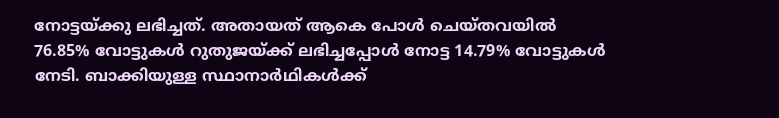നോട്ടയ്ക്കു ലഭിച്ചത്. അതായത് ആകെ പോള്‍ ചെയ്തവയില്‍ 76.85% വോട്ടുകള്‍ റുതുജയ്ക്ക് ലഭിച്ചപ്പോള്‍ നോട്ട 14.79% വോട്ടുകള്‍ നേടി. ബാക്കിയുള്ള സ്ഥാനാര്‍ഥികള്‍ക്ക്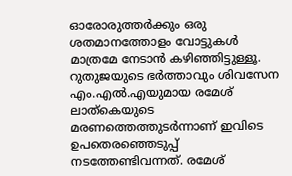ഓരോരുത്തര്‍ക്കും ഒരു ശതമാനത്തോളം വോട്ടുകള്‍ മാത്രമേ നേടാന്‍ കഴിഞ്ഞിട്ടുള്ളൂ. റുതുജയുടെ ഭര്‍ത്താവും ശിവസേന എം.എല്‍.എയുമായ രമേശ് ലാത്കെയുടെ മരണത്തെത്തുടര്‍ന്നാണ് ഇവിടെ ഉപതെരഞ്ഞെടുപ്പ് നടത്തേണ്ടിവന്നത്. രമേശ്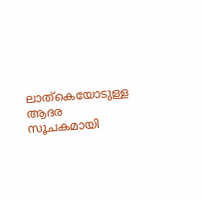ലാത്കെയോടുള്ള ആദര സൂചകമായി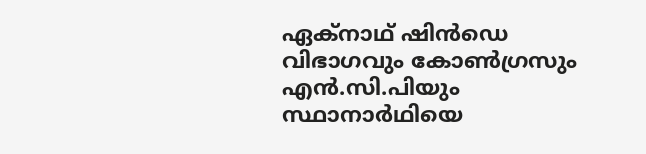ഏക്നാഥ് ഷിന്‍ഡെ വിഭാഗവും കോണ്‍ഗ്രസും എന്‍.സി.പിയും സ്ഥാനാര്‍ഥിയെ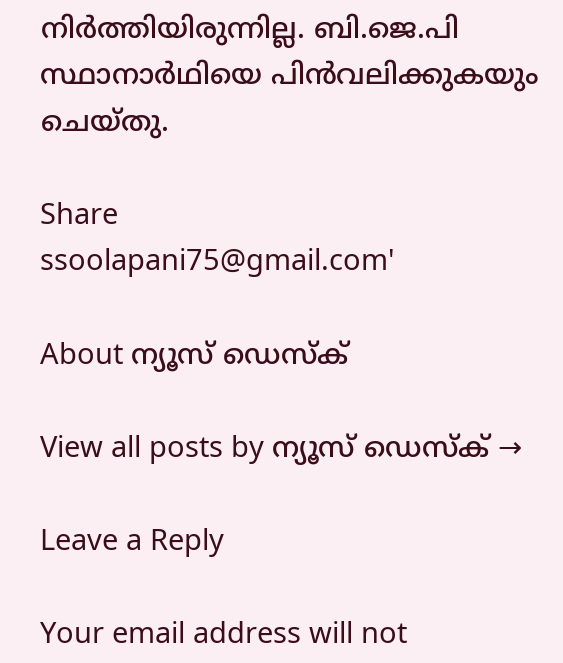നിര്‍ത്തിയിരുന്നില്ല. ബി.ജെ.പി സ്ഥാനാര്‍ഥിയെ പിന്‍വലിക്കുകയും ചെയ്തു.

Share
ssoolapani75@gmail.com'

About ന്യൂസ് ഡെസ്ക്

View all posts by ന്യൂസ് ഡെസ്ക് →

Leave a Reply

Your email address will not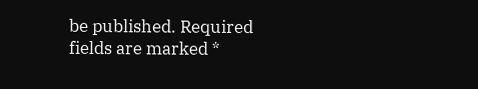be published. Required fields are marked *